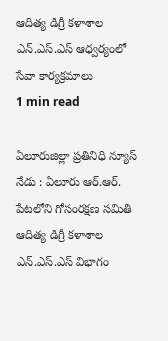ఆదిత్య డిగ్రీ కళాశాల ఎన్.ఎస్.ఎస్ ఆధ్వర్యంలో సేవా కార్యక్రమాలు
1 min read

ఏలూరుజిల్లా ప్రతినిధి న్యూస్ నేడు : ఏలూరు ఆర్.ఆర్. పేటలోని గోసంరక్షణ సమితి ఆదిత్య డిగ్రీ కళాశాల ఎన్.ఎస్.ఎస్ విభాగం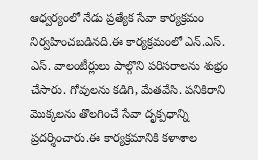ఆధ్వర్యంలో నేడు ప్రత్యేక సేవా కార్యక్రమం నిర్వహించబడినది.ఈ కార్యక్రమంలో ఎన్.ఎస్. ఎస్. వాలంటీర్లులు పాల్గొని పరిసరాలను శుభ్రం చేసారు. గోవులను కడిగి, మేతవేసి. పనికిరాని మొక్కలను తొలగించే సేవా దృక్పధాన్ని ప్రదర్శించారు.ఈ కార్యక్రమానికి కళాశాల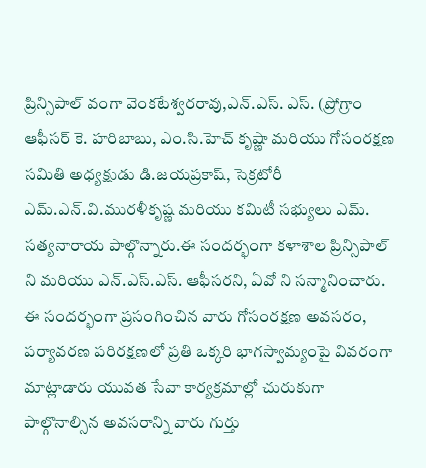ప్రిన్సిపాల్ వంగా వెంకటేశ్వరరావు,ఎన్.ఎస్. ఎస్. (ప్రోగ్రాం ఆఫీసర్ కె. హరిబాబు, ఎం.సి.హెచ్ కృష్ణా మరియు గోసంరక్షణ సమితి అధ్యక్షుడు డి.జయప్రకాష్, సెక్రటోరీ ఎమ్.ఎన్.వి.మురళీకృష్ణ మరియు కమిటీ సభ్యులు ఎమ్. సత్యనారాయ పాల్గొన్నారు.ఈ సందర్భంగా కళాశాల ప్రిన్సిపాల్ ని మరియు ఎన్.ఎస్.ఎస్. ఆఫీసరని, ఏవో ని సన్మానించారు. ఈ సందర్భంగా ప్రసంగించిన వారు గోసంరక్షణ అవసరం, పర్యావరణ పరిరక్షణలో ప్రతి ఒక్కరి భాగస్వామ్యంపై వివరంగా మాట్లాడారు యువత సేవా కార్యక్రమాల్లో చురుకుగా పాల్గొనాల్సిన అవసరాన్ని వారు గుర్తు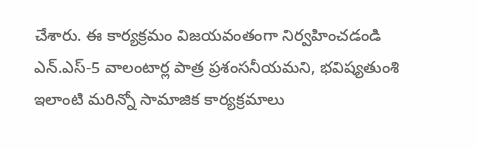చేశారు. ఈ కార్యక్రమం విజయవంతంగా నిర్వహించడండి ఎన్.ఎస్-5 వాలంటార్ల పాత్ర ప్రశంసనీయమని, భవిష్యతుంశి ఇలాంటి మరిన్నో సామాజిక కార్యక్రమాలు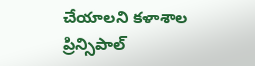చేయాలని కళాశాల ప్రిన్సిపాల్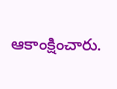ఆకాంక్షించారు.